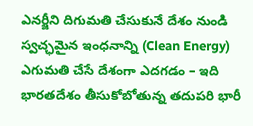ఎనర్జీని దిగుమతి చేసుకునే దేశం నుండి స్వచ్ఛమైన ఇంధనాన్ని (Clean Energy) ఎగుమతి చేసే దేశంగా ఎదగడం – ఇది భారతదేశం తీసుకోబోతున్న తదుపరి భారీ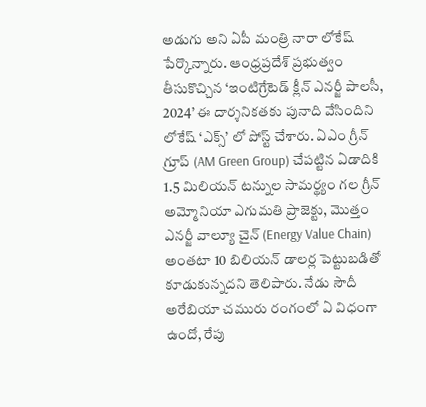అడుగు అని ఏపీ మంత్రి నారా లోకేష్ పేర్కొన్నారు. ఆంధ్రప్రదేశ్ ప్రభుత్వం తీసుకొచ్చిన ‘ఇంటిగ్రేటెడ్ క్లీన్ ఎనర్జీ పాలసీ, 2024’ ఈ దార్శనికతకు పునాది వేసిందిని లోకేష్ ‘ఎక్స్’ లో పోస్ట్ చేశారు. ఏఎం గ్రీన్ గ్రూప్ (AM Green Group) చేపట్టిన ఏడాదికి 1.5 మిలియన్ టన్నుల సామర్థ్యం గల గ్రీన్ అమ్మోనియా ఎగుమతి ప్రాజెక్టు, మొత్తం ఎనర్జీ వాల్యూ చైన్ (Energy Value Chain) అంతటా 10 బిలియన్ డాలర్ల పెట్టుబడితో కూడుకున్నదని తెలిపారు. నేడు సౌదీ అరేబియా చమురు రంగంలో ఏ విధంగా ఉందో, రేపు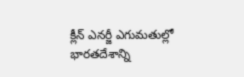క్లీన్ ఎనర్జీ ఎగుమతుల్లో భారతదేశాన్ని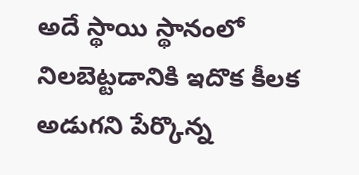అదే స్థాయి స్థానంలో నిలబెట్టడానికి ఇదొక కీలక అడుగని పేర్కొన్న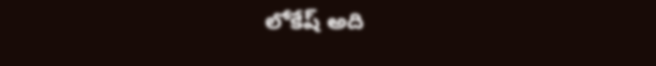లోకేష్ అది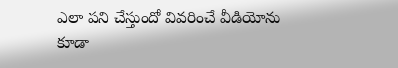ఎలా పని చేస్తుందో వివరించే వీడియోను కూడా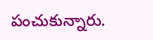పంచుకున్నారు.